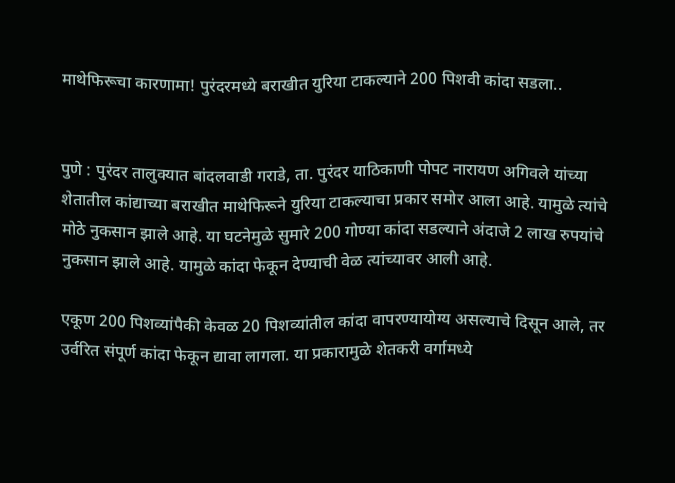माथेफिरूचा कारणामा! पुरंदरमध्ये बराखीत युरिया टाकल्याने 200 पिशवी कांदा सडला..


पुणे : पुरंदर तालुक्यात बांदलवाडी गराडे, ता. पुरंदर याठिकाणी पोपट नारायण अगिवले यांच्या शेतातील कांद्याच्या बराखीत माथेफिरूने युरिया टाकल्याचा प्रकार समोर आला आहे. यामुळे त्यांचे मोठे नुकसान झाले आहे. या घटनेमुळे सुमारे 200 गोण्या कांदा सडल्याने अंदाजे 2 लाख रुपयांचे नुकसान झाले आहे. यामुळे कांदा फेकून देण्याची वेळ त्यांच्यावर आली आहे.

एकूण 200 पिशव्यांपैकी केवळ 20 पिशव्यांतील कांदा वापरण्यायोग्य असल्याचे दिसून आले, तर उर्वरित संपूर्ण कांदा फेकून द्यावा लागला. या प्रकारामुळे शेतकरी वर्गामध्ये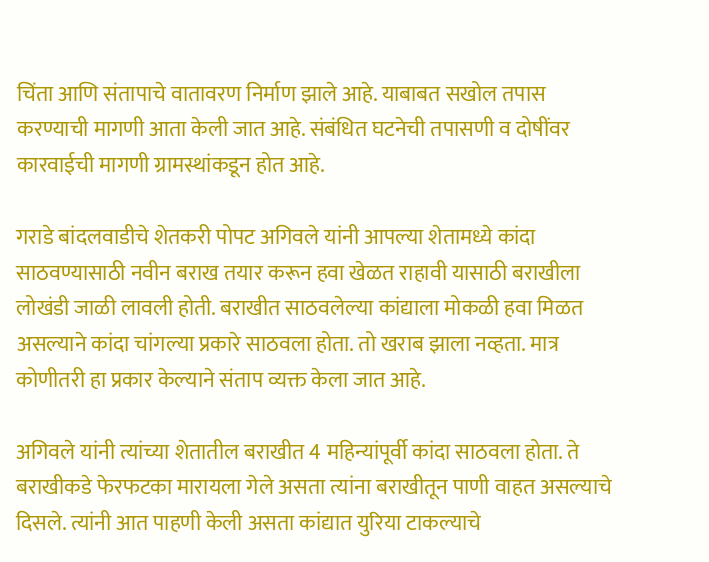चिंता आणि संतापाचे वातावरण निर्माण झाले आहे. याबाबत सखोल तपास करण्याची मागणी आता केली जात आहे. संबंधित घटनेची तपासणी व दोषींवर कारवाईची मागणी ग्रामस्थांकडून होत आहे.

गराडे बांदलवाडीचे शेतकरी पोपट अगिवले यांनी आपल्या शेतामध्ये कांदा साठवण्यासाठी नवीन बराख तयार करून हवा खेळत राहावी यासाठी बराखीला लोखंडी जाळी लावली होती. बराखीत साठवलेल्या कांद्याला मोकळी हवा मिळत असल्याने कांदा चांगल्या प्रकारे साठवला होता. तो खराब झाला नव्हता. मात्र कोणीतरी हा प्रकार केल्याने संताप व्यक्त केला जात आहे.

अगिवले यांनी त्यांच्या शेतातील बराखीत 4 महिन्यांपूर्वी कांदा साठवला होता. ते बराखीकडे फेरफटका मारायला गेले असता त्यांना बराखीतून पाणी वाहत असल्याचे दिसले. त्यांनी आत पाहणी केली असता कांद्यात युरिया टाकल्याचे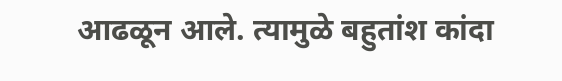आढळून आले. त्यामुळे बहुतांश कांदा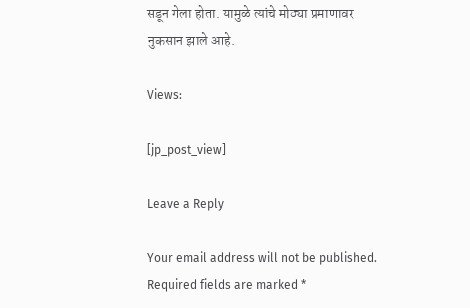सडून गेला होता. यामुळे त्यांचे मोठ्या प्रमाणावर नुकसान झाले आहे.

Views:

[jp_post_view]

Leave a Reply

Your email address will not be published. Required fields are marked *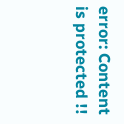error: Content is protected !!